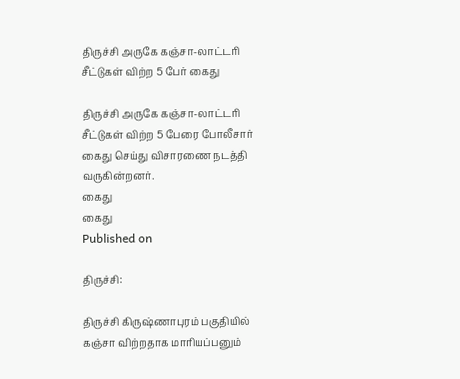திருச்சி அருகே கஞ்சா-லாட்டரி சீட்டுகள் விற்ற 5 பேர் கைது

திருச்சி அருகே கஞ்சா-லாட்டரி சீட்டுகள் விற்ற 5 பேரை போலீசார் கைது செய்து விசாரணை நடத்தி வருகின்றனர்.
கைது
கைது
Published on

திருச்சி:

திருச்சி கிருஷ்ணாபுரம் பகுதியில் கஞ்சா விற்றதாக மாரியப்பனும்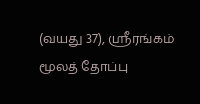(வயது 37), ஸ்ரீரங்கம் மூலத் தோப்பு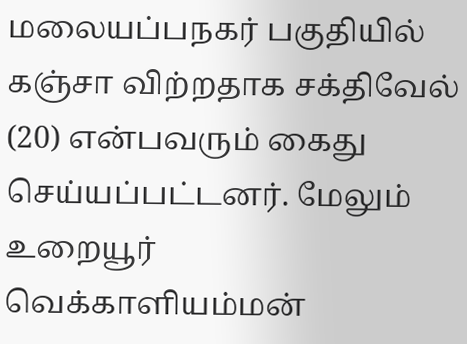மலையப்பநகர் பகுதியில் கஞ்சா விற்றதாக சக்திவேல் (20) என்பவரும் கைது செய்யப்பட்டனர். மேலும் உறையூர் வெக்காளியம்மன்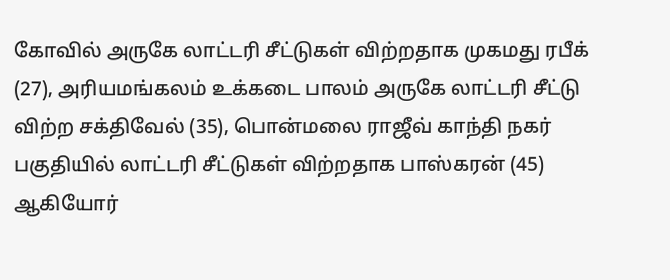கோவில் அருகே லாட்டரி சீட்டுகள் விற்றதாக முகமது ரபீக் (27), அரியமங்கலம் உக்கடை பாலம் அருகே லாட்டரி சீட்டு விற்ற சக்திவேல் (35), பொன்மலை ராஜீவ் காந்தி நகர் பகுதியில் லாட்டரி சீட்டுகள் விற்றதாக பாஸ்கரன் (45) ஆகியோர்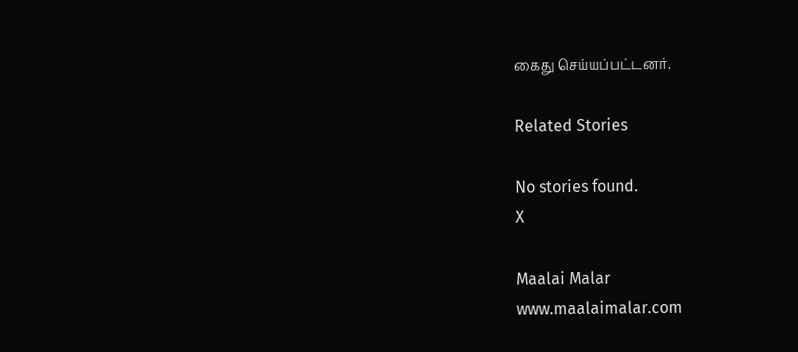கைது செய்யப்பட்டனர்.

Related Stories

No stories found.
X

Maalai Malar
www.maalaimalar.com